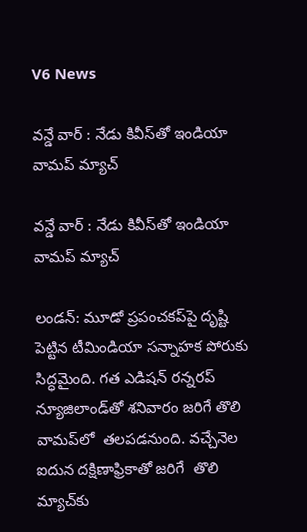V6 News

వన్డే వార్ : నేడు కివీస్‌తో ఇండియా వామప్‌ మ్యాచ్

వన్డే వార్ : నేడు కివీస్‌తో ఇండియా వామప్‌ మ్యాచ్

లండన్‌: మూడో ప్రపంచకప్‌పై దృష్టి పెట్టిన టీమిండియా సన్నాహక పోరుకు సిద్ధమైంది. గత ఎడిషన్‌ రన్నరప్‌ న్యూజిలాండ్‌తో శనివారం జరిగే తొలి వామప్‌లో  తలపడనుంది. వచ్చేనెల ఐదున దక్షిణాఫ్రికాతో జరిగే  తొలి మ్యాచ్‌కు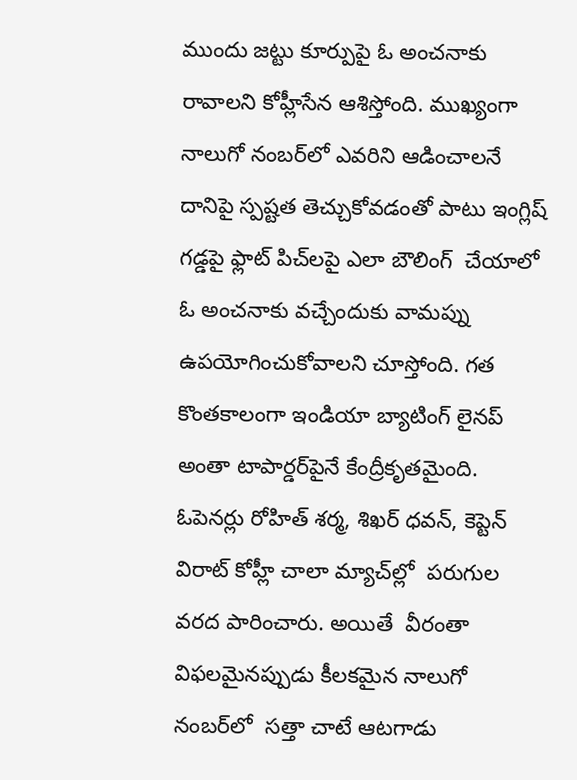ముందు జట్టు కూర్పుపై ఓ అంచనాకు రావాలని కోహ్లీసేన ఆశిస్తోంది. ముఖ్యంగా నాలుగో నంబర్‌లో ఎవరిని ఆడించాలనే దానిపై స్పష్టత తెచ్చుకోవడంతో పాటు ఇంగ్లిష్‌ గడ్డపై ఫ్లాట్‌ పిచ్‌లపై ఎలా బౌలింగ్‌  చేయాలో ఓ అంచనాకు వచ్చేందుకు వామప్ను ఉపయోగించుకోవాలని చూస్తోంది. గత కొంతకాలంగా ఇండియా బ్యాటింగ్‌ లైనప్‌ అంతా టాపార్డర్‌పైనే కేంద్రీకృతమైంది. ఓపెనర్లు రోహిత్‌ శర్మ, శిఖర్‌ ధవన్‌, కెప్టెన్‌ విరాట్‌ కోహ్లీ చాలా మ్యాచ్‌ల్లో  పరుగుల వరద పారించారు. అయితే  వీరంతా విఫలమైనప్పుడు కీలకమైన నాలుగో నంబర్‌లో  సత్తా చాటే ఆటగాడు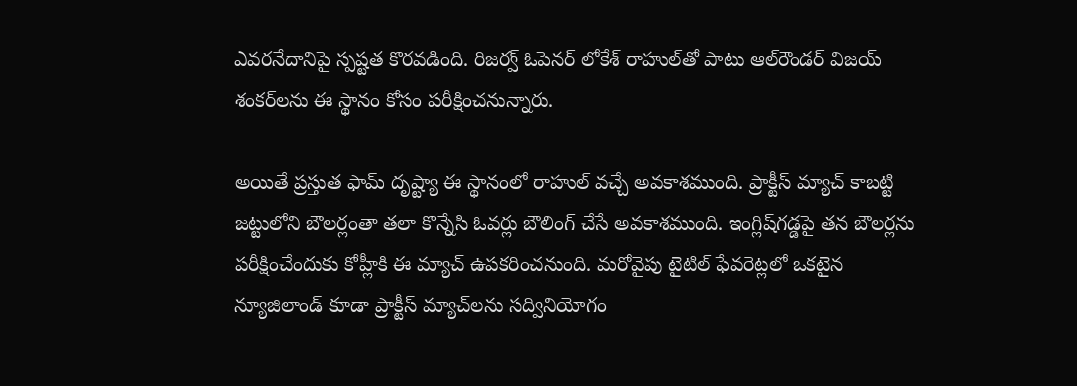ఎవరనేదానిపై స్పష్టత కొరవడింది. రిజర్వ్‌ ఓపెనర్‌ లోకేశ్‌ రాహుల్‌తో పాటు ఆల్‌రౌండర్‌ విజయ్‌ శంకర్‌లను ఈ స్థానం కోసం పరీక్షించనున్నారు.

అయితే ప్రస్తుత ఫామ్‌ దృష్ట్యా ఈ స్థానంలో రాహుల్‌ వచ్చే అవకాశముంది. ప్రాక్టీస్‌ మ్యాచ్‌ కాబట్టి జట్టులోని బౌలర్లంతా తలా కొన్నేసి ఓవర్లు బౌలింగ్‌ చేసే అవకాశముంది. ఇంగ్లిష్‌గడ్డపై తన బౌలర్లను పరీక్షించేందుకు కోహ్లీకి ఈ మ్యాచ్‌ ఉపకరించనుంది. మరోవైపు టైటిల్‌ ఫేవరెట్లలో ఒకటైన న్యూజిలాండ్‌ కూడా ప్రాక్టీస్‌ మ్యాచ్‌లను సద్వినియోగం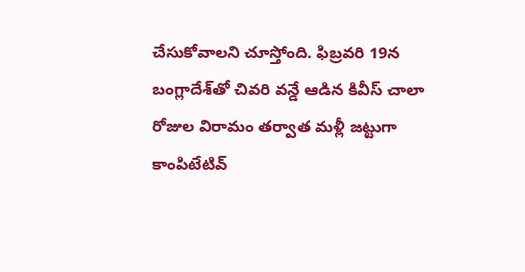చేసుకోవాలని చూస్తోంది. ఫిబ్రవరి 19న బంగ్లాదేశ్‌తో చివరి వన్డే ఆడిన కివీస్‌ చాలా రోజుల విరామం తర్వాత మళ్లీ జట్టుగా కాంపిటేటివ్‌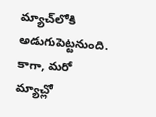మ్యాచ్‌లోకి అడుగుపెట్టనుంది. కాగా, మరో మ్యాచ్లో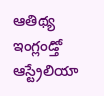ఆతిథ్య ఇంగ్లండ్తో ఆస్ట్రేలియా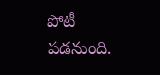పోటీ పడనుంది.